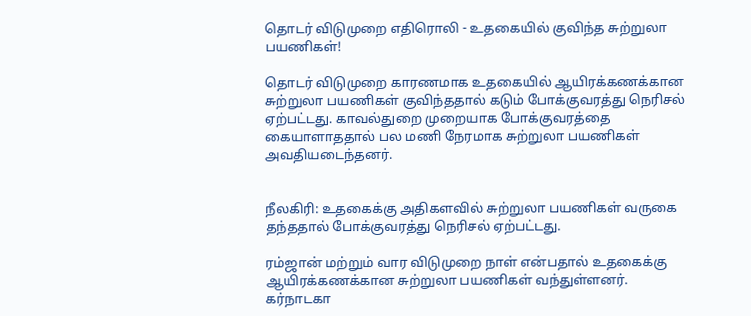தொடர் விடுமுறை எதிரொலி - உதகையில் குவிந்த சுற்றுலா பயணிகள்!

தொடர் விடுமுறை காரணமாக உதகையில் ஆயிரக்கணக்கான சுற்றுலா பயணிகள் குவிந்ததால் கடும் போக்குவரத்து நெரிசல் ஏற்பட்டது. காவல்துறை முறையாக போக்குவரத்தை கையாளாததால் பல மணி நேரமாக சுற்றுலா பயணிகள் அவதியடைந்தனர்.


நீலகிரி: உதகைக்கு அதிகளவில் சுற்றுலா பயணிகள் வருகை தந்ததால் போக்குவரத்து நெரிசல் ஏற்பட்டது.

ரம்ஜான் மற்றும் வார விடுமுறை நாள் என்பதால் உதகைக்கு ஆயிரக்கணக்கான சுற்றுலா பயணிகள் வந்துள்ளனர். கர்நாடகா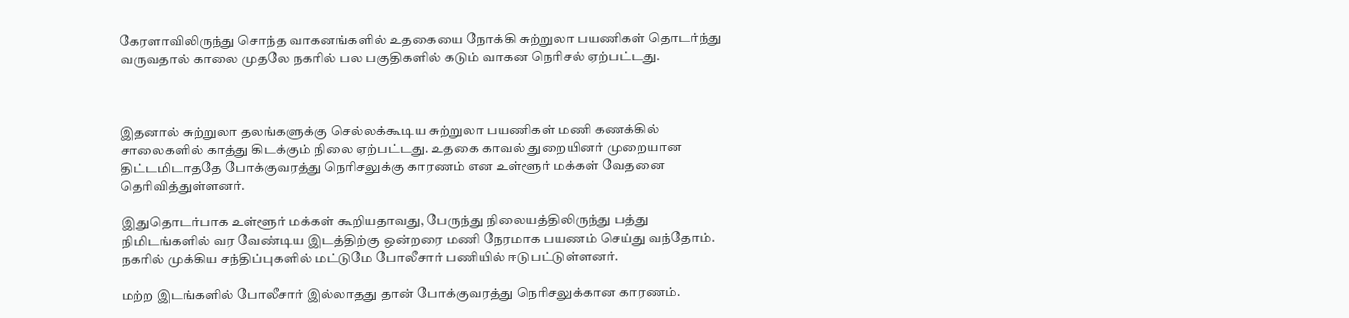கேரளாவிலிருந்து சொந்த வாகனங்களில் உதகையை நோக்கி சுற்றுலா பயணிகள் தொடர்ந்து வருவதால் காலை முதலே நகரில் பல பகுதிகளில் கடும் வாகன நெரிசல் ஏற்பட்டது.



இதனால் சுற்றுலா தலங்களுக்கு செல்லக்கூடிய சுற்றுலா பயணிகள் மணி கணக்கில் சாலைகளில் காத்து கிடக்கும் நிலை ஏற்பட்டது. உதகை காவல் துறையினர் முறையான திட்டமிடாததே போக்குவரத்து நெரிசலுக்கு காரணம் என உள்ளூர் மக்கள் வேதனை தெரிவித்துள்ளனர்.

இதுதொடர்பாக உள்ளூர் மக்கள் கூறியதாவது, பேருந்து நிலையத்திலிருந்து பத்து நிமிடங்களில் வர வேண்டிய இடத்திற்கு ஒன்றரை மணி நேரமாக பயணம் செய்து வந்தோம். நகரில் முக்கிய சந்திப்புகளில் மட்டுமே போலீசார் பணியில் ஈடுபட்டுள்ளனர்.

மற்ற இடங்களில் போலீசார் இல்லாதது தான் போக்குவரத்து நெரிசலுக்கான காரணம்.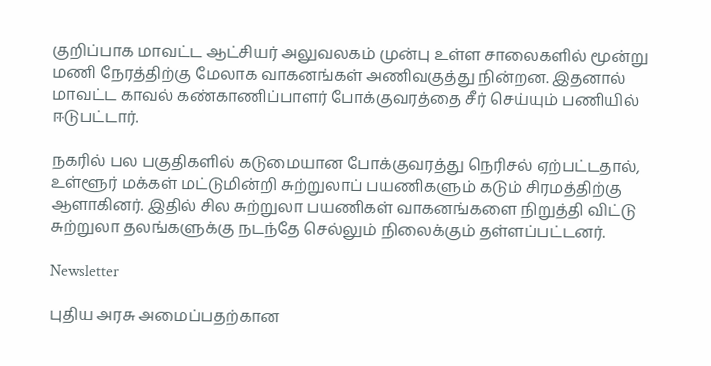குறிப்பாக மாவட்ட ஆட்சியர் அலுவலகம் முன்பு உள்ள சாலைகளில் மூன்று மணி நேரத்திற்கு மேலாக வாகனங்கள் அணிவகுத்து நின்றன. இதனால் மாவட்ட காவல் கண்காணிப்பாளர் போக்குவரத்தை சீர் செய்யும் பணியில் ஈடுபட்டார்.

நகரில் பல பகுதிகளில் கடுமையான போக்குவரத்து நெரிசல் ஏற்பட்டதால், உள்ளூர் மக்கள் மட்டுமின்றி சுற்றுலாப் பயணிகளும் கடும் சிரமத்திற்கு ஆளாகினர். இதில் சில சுற்றுலா பயணிகள் வாகனங்களை நிறுத்தி விட்டு சுற்றுலா தலங்களுக்கு நடந்தே செல்லும் நிலைக்கும் தள்ளப்பட்டனர்.

Newsletter

புதிய அரசு அமைப்பதற்கான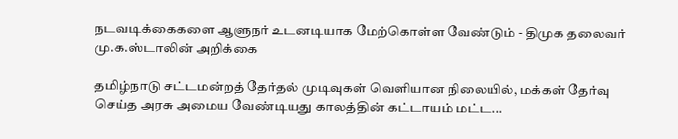நடவடிக்கைகளை ஆளுநர் உடனடியாக மேற்கொள்ள வேண்டும் - திமுக தலைவர் மு.க.ஸ்டாலின் அறிக்கை

தமிழ்நாடு சட்டமன்றத் தேர்தல் முடிவுகள் வெளியான நிலையில், மக்கள் தேர்வு செய்த அரசு அமைய வேண்டியது காலத்தின் கட்டாயம் மட்ட...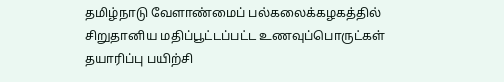தமிழ்நாடு வேளாண்மைப் பல்கலைக்கழகத்தில் சிறுதானிய மதிப்பூட்டப்பட்ட உணவுப்பொருட்கள் தயாரிப்பு பயிற்சி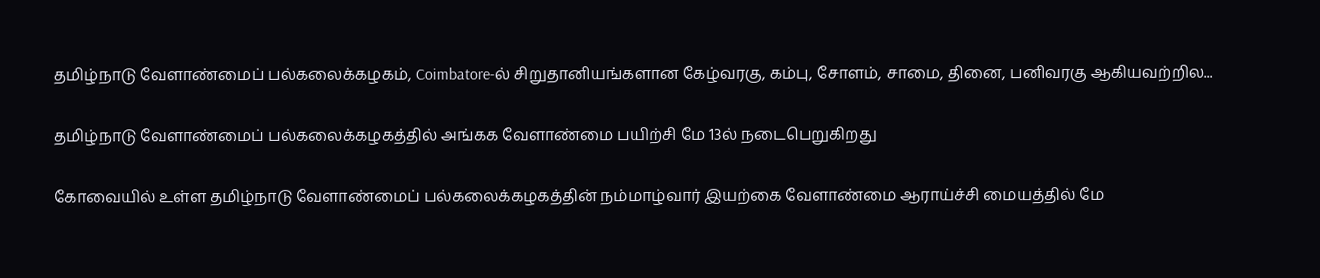தமிழ்நாடு வேளாண்மைப் பல்கலைக்கழகம், Coimbatore-ல் சிறுதானியங்களான கேழ்வரகு, கம்பு, சோளம், சாமை, தினை, பனிவரகு ஆகியவற்றில...

தமிழ்நாடு வேளாண்மைப் பல்கலைக்கழகத்தில் அங்கக வேளாண்மை பயிற்சி மே 13ல் நடைபெறுகிறது

கோவையில் உள்ள தமிழ்நாடு வேளாண்மைப் பல்கலைக்கழகத்தின் நம்மாழ்வார் இயற்கை வேளாண்மை ஆராய்ச்சி மையத்தில் மே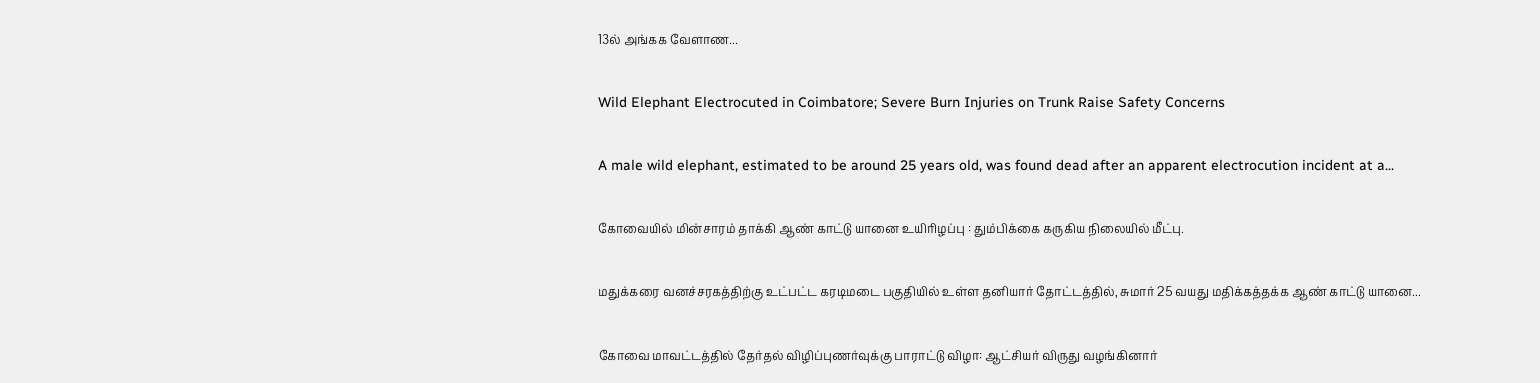13ல் அங்கக வேளாண...

Wild Elephant Electrocuted in Coimbatore; Severe Burn Injuries on Trunk Raise Safety Concerns

A male wild elephant, estimated to be around 25 years old, was found dead after an apparent electrocution incident at a...

கோவையில் மின்சாரம் தாக்கி ஆண் காட்டு யானை உயிரிழப்பு : தும்பிக்கை கருகிய நிலையில் மீட்பு.

மதுக்கரை வனச்சரகத்திற்கு உட்பட்ட கரடிமடை பகுதியில் உள்ள தனியார் தோட்டத்தில், சுமார் 25 வயது மதிக்கத்தக்க ஆண் காட்டு யானை...

கோவை மாவட்டத்தில் தேர்தல் விழிப்புணர்வுக்கு பாராட்டு விழா: ஆட்சியர் விருது வழங்கினார்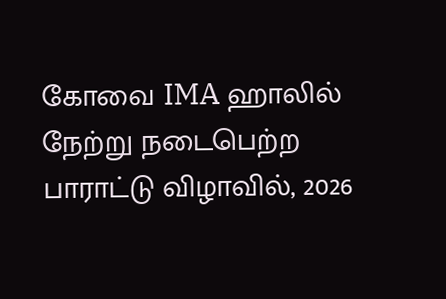கோவை IMA ஹாலில் நேற்று நடைபெற்ற பாராட்டு விழாவில், 2026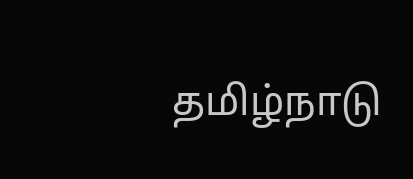தமிழ்நாடு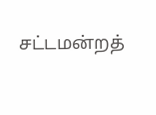சட்டமன்றத்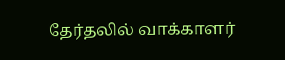தேர்தலில் வாக்காளர்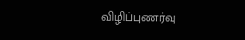விழிப்புணர்வு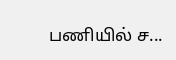பணியில் ச...